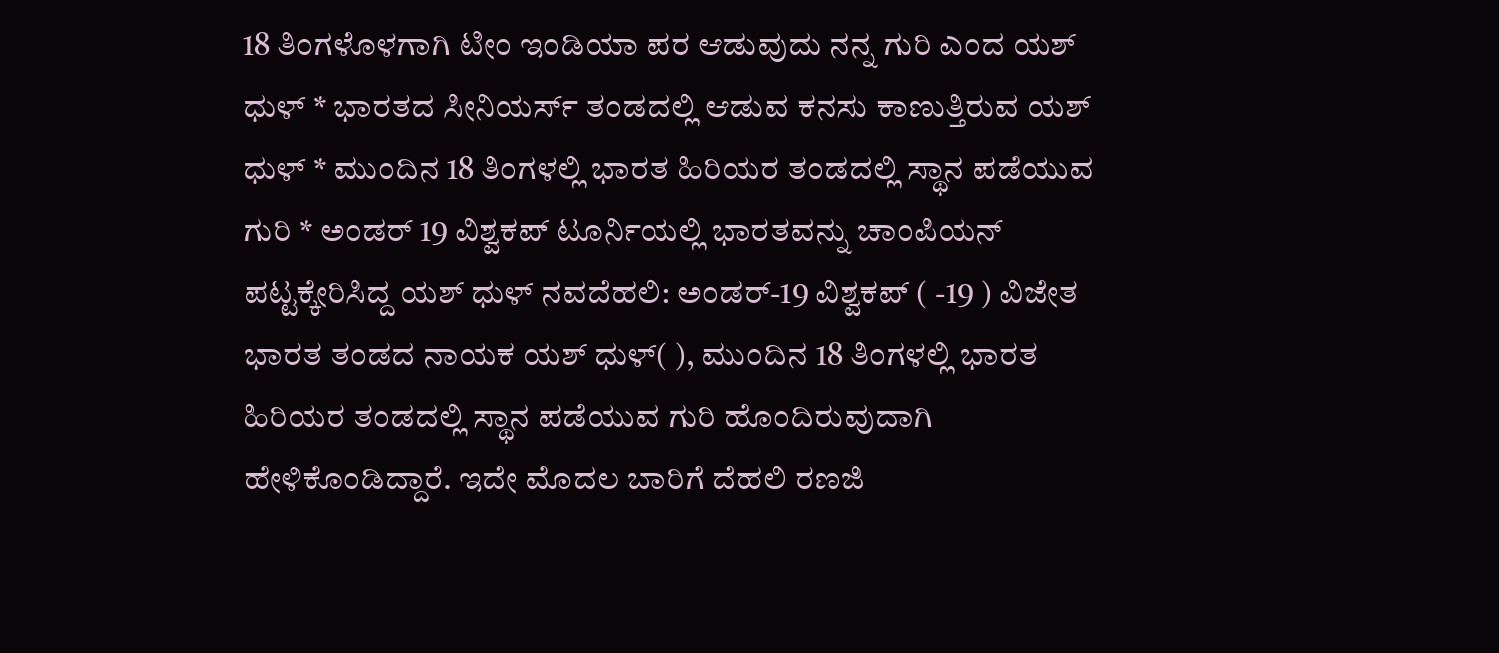18 ತಿಂಗಳೊಳಗಾಗಿ ಟೀಂ ಇಂಡಿಯಾ ಪರ ಆಡುವುದು ನನ್ನ ಗುರಿ ಎಂದ ಯಶ್ ಧುಳ್‌ * ಭಾರತದ ಸೀನಿಯರ್ಸ್ ತಂಡದಲ್ಲಿ ಆಡುವ ಕನಸು ಕಾಣುತ್ತಿರುವ ಯಶ್ ಧುಳ್ * ಮುಂದಿನ 18 ತಿಂಗಳಲ್ಲಿ ಭಾರತ ಹಿರಿಯರ ತಂಡದಲ್ಲಿ ಸ್ಥಾನ ಪಡೆಯುವ ಗುರಿ * ಅಂಡರ್ 19 ವಿಶ್ವಕಪ್ ಟೂರ್ನಿಯಲ್ಲಿ ಭಾರತವನ್ನು ಚಾಂಪಿಯನ್ ಪಟ್ಟಕ್ಕೇರಿಸಿದ್ದ ಯಶ್ ಧುಳ್ ನವದೆಹಲಿ: ಅಂಡರ್‌-19 ವಿಶ್ವಕಪ್‌ ( -19 ) ವಿಜೇತ ಭಾರತ ತಂಡದ ನಾಯಕ ಯಶ್‌ ಧುಳ್‌( ), ಮುಂದಿನ 18 ತಿಂಗಳಲ್ಲಿ ಭಾರತ ಹಿರಿಯರ ತಂಡದಲ್ಲಿ ಸ್ಥಾನ ಪಡೆಯುವ ಗುರಿ ಹೊಂದಿರುವುದಾಗಿ ಹೇಳಿಕೊಂಡಿದ್ದಾರೆ. ಇದೇ ಮೊದಲ ಬಾರಿಗೆ ದೆಹಲಿ ರಣಜಿ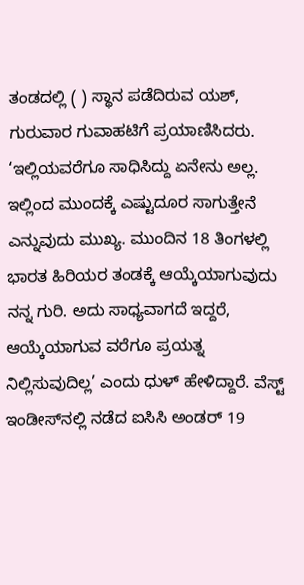ತಂಡದಲ್ಲಿ ( ) ಸ್ಥಾನ ಪಡೆದಿರುವ ಯಶ್‌, ಗುರುವಾರ ಗುವಾಹಟಿಗೆ ಪ್ರಯಾಣಿಸಿದರು. ‘ಇಲ್ಲಿಯವರೆಗೂ ಸಾಧಿಸಿದ್ದು ಏನೇನು ಅಲ್ಲ. ಇಲ್ಲಿಂದ ಮುಂದಕ್ಕೆ ಎಷ್ಟುದೂರ ಸಾಗುತ್ತೇನೆ ಎನ್ನುವುದು ಮುಖ್ಯ. ಮುಂದಿನ 18 ತಿಂಗಳಲ್ಲಿ ಭಾರತ ಹಿರಿಯರ ತಂಡಕ್ಕೆ ಆಯ್ಕೆಯಾಗುವುದು ನನ್ನ ಗುರಿ. ಅದು ಸಾಧ್ಯವಾಗದೆ ಇದ್ದರೆ, ಆಯ್ಕೆಯಾಗುವ ವರೆಗೂ ಪ್ರಯತ್ನ ನಿಲ್ಲಿಸುವುದಿಲ್ಲ’ ಎಂದು ಧುಳ್‌ ಹೇಳಿದ್ದಾರೆ. ವೆಸ್ಟ್ ಇಂಡೀಸ್‌ನಲ್ಲಿ ನಡೆದ ಐಸಿಸಿ ಅಂಡರ್ 19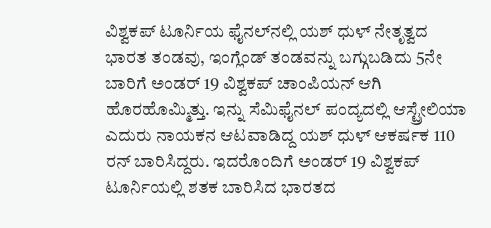ವಿಶ್ವಕಪ್‌ ಟೂರ್ನಿಯ ಫೈನಲ್‌ನಲ್ಲಿ ಯಶ್ ಧುಳ್ ನೇತೃತ್ವದ ಭಾರತ ತಂಡವು, ಇಂಗ್ಲೆಂಡ್ ತಂಡವನ್ನು ಬಗ್ಗುಬಡಿದು 5ನೇ ಬಾರಿಗೆ ಅಂಡರ್ 19 ವಿಶ್ವಕಪ್ ಚಾಂಪಿಯನ್ ಆಗಿ ಹೊರಹೊಮ್ಮಿತ್ತು. ಇನ್ನು ಸೆಮಿಫೈನಲ್‌ ಪಂದ್ಯದಲ್ಲಿ ಆಸ್ಟ್ರೇಲಿಯಾ ಎದುರು ನಾಯಕನ ಆಟವಾಡಿದ್ದ ಯಶ್ ಧುಳ್ ಆಕರ್ಷಕ 110 ರನ್ ಬಾರಿಸಿದ್ದರು. ಇದರೊಂದಿಗೆ ಅಂಡರ್ 19 ವಿಶ್ವಕಪ್ ಟೂರ್ನಿಯಲ್ಲಿ ಶತಕ ಬಾರಿಸಿದ ಭಾರತದ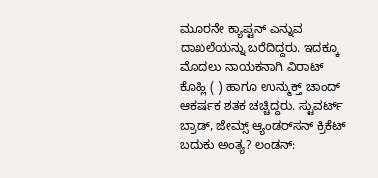ಮೂರನೇ ಕ್ಯಾಪ್ಟನ್ ಎನ್ನುವ ದಾಖಲೆಯನ್ನು ಬರೆದಿದ್ದರು. ಇದಕ್ಕೂ ಮೊದಲು ನಾಯಕನಾಗಿ ವಿರಾಟ್ ಕೊಹ್ಲಿ ( ) ಹಾಗೂ ಉನ್ಮುಕ್ತ್‌ ಚಾಂದ್ ಆಕರ್ಷಕ ಶತಕ ಚಚ್ಚಿದ್ದರು. ಸ್ಟುವರ್ಟ್‌ ಬ್ರಾಡ್‌, ಜೇಮ್ಸ್ ಆ್ಯಂಡರ್‌ಸನ್‌ ಕ್ರಿಕೆಟ್‌ ಬದುಕು ಅಂತ್ಯ? ಲಂಡನ್‌: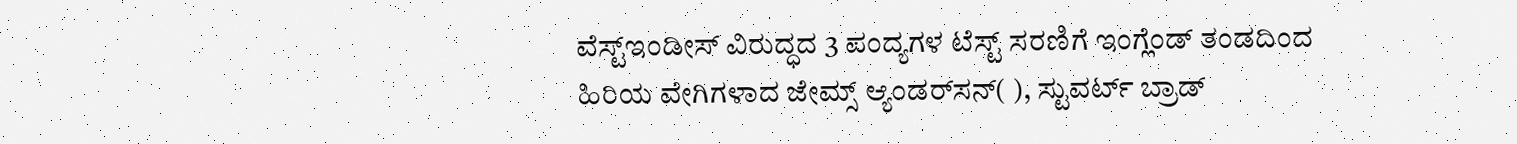ವೆಸ್ಟ್‌ಇಂಡೀಸ್‌ ವಿರುದ್ಧದ 3 ಪಂದ್ಯಗಳ ಟೆಸ್ಟ್‌ ಸರಣಿಗೆ ಇಂಗ್ಲೆಂಡ್‌ ತಂಡದಿಂದ ಹಿರಿಯ ವೇಗಿಗಳಾದ ಜೇಮ್ಸ್‌ ಆ್ಯಂಡರ್‌ಸನ್‌( ), ಸ್ಟುವರ್ಟ್‌ ಬ್ರಾಡ್‌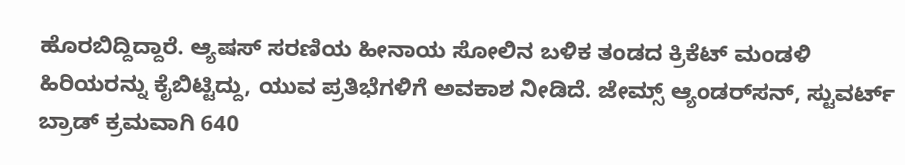ಹೊರಬಿದ್ದಿದ್ದಾರೆ. ಆ್ಯಷಸ್‌ ಸರಣಿಯ ಹೀನಾಯ ಸೋಲಿನ ಬಳಿಕ ತಂಡದ ಕ್ರಿಕೆಟ್‌ ಮಂಡಳಿ ಹಿರಿಯರನ್ನು ಕೈಬಿಟ್ಟಿದ್ದು, ಯುವ ಪ್ರತಿಭೆಗಳಿಗೆ ಅವಕಾಶ ನೀಡಿದೆ. ಜೇಮ್ಸ್ ಆ್ಯಂಡರ್‌ಸನ್‌, ಸ್ಟುವರ್ಟ್ ಬ್ರಾಡ್‌ ಕ್ರಮವಾಗಿ 640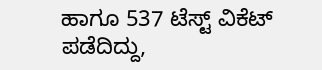ಹಾಗೂ 537 ಟೆಸ್ಟ್‌ ವಿಕೆಟ್‌ ಪಡೆದಿದ್ದು,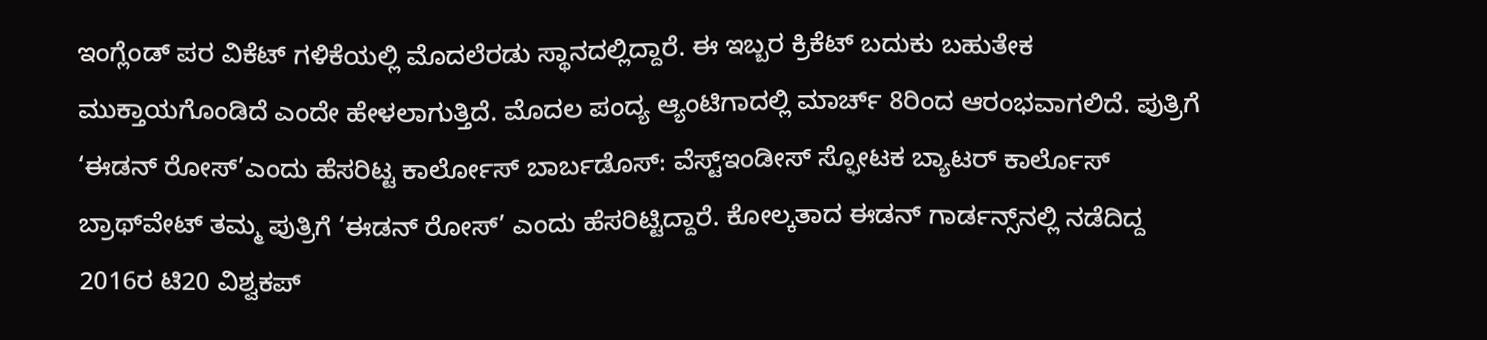ಇಂಗ್ಲೆಂಡ್‌ ಪರ ವಿಕೆಟ್‌ ಗಳಿಕೆಯಲ್ಲಿ ಮೊದಲೆರಡು ಸ್ಥಾನದಲ್ಲಿದ್ದಾರೆ. ಈ ಇಬ್ಬರ ಕ್ರಿಕೆಟ್‌ ಬದುಕು ಬಹುತೇಕ ಮುಕ್ತಾಯಗೊಂಡಿದೆ ಎಂದೇ ಹೇಳಲಾಗುತ್ತಿದೆ. ಮೊದಲ ಪಂದ್ಯ ಆ್ಯಂಟಿಗಾದಲ್ಲಿ ಮಾರ್ಚ್‌ 8ರಿಂದ ಆರಂಭವಾಗಲಿದೆ. ಪುತ್ರಿಗೆ ‘ಈಡನ್‌ ರೋಸ್‌’ಎಂದು ಹೆಸರಿಟ್ಟ ಕಾರ್ಲೋಸ್‌ ಬಾರ್ಬಡೊಸ್‌: ವೆಸ್ಟ್‌ಇಂಡೀಸ್‌ ಸ್ಫೋಟಕ ಬ್ಯಾಟರ್‌ ಕಾರ್ಲೊಸ್‌ ಬ್ರಾಥ್‌ವೇಟ್‌ ತಮ್ಮ ಪುತ್ರಿಗೆ ‘ಈಡನ್‌ ರೋಸ್‌’ ಎಂದು ಹೆಸರಿಟ್ಟಿದ್ದಾರೆ. ಕೋಲ್ಕತಾದ ಈಡನ್‌ ಗಾರ್ಡನ್ಸ್‌ನಲ್ಲಿ ನಡೆದಿದ್ದ 2016ರ ಟಿ20 ವಿಶ್ವಕಪ್‌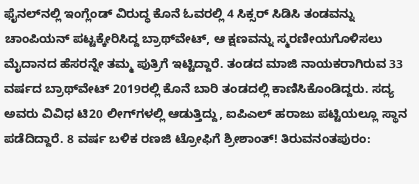ಫೈನಲ್‌ನಲ್ಲಿ ಇಂಗ್ಲೆಂಡ್‌ ವಿರುದ್ಧ ಕೊನೆ ಓವರಲ್ಲಿ 4 ಸಿಕ್ಸರ್‌ ಸಿಡಿಸಿ ತಂಡವನ್ನು ಚಾಂಪಿಯನ್‌ ಪಟ್ಟಕ್ಕೇರಿಸಿದ್ದ ಬ್ರಾಥ್‌ವೇಟ್‌, ಆ ಕ್ಷಣವನ್ನು ಸ್ಮರಣೀಯಗೊಳಿಸಲು ಮೈದಾನದ ಹೆಸರನ್ನೇ ತಮ್ಮ ಪುತ್ರಿಗೆ ಇಟ್ಟಿದ್ದಾರೆ. ತಂಡದ ಮಾಜಿ ನಾಯಕರಾಗಿರುವ 33 ವರ್ಷದ ಬ್ರಾಥ್‌ವೇಟ್‌ 2019ರಲ್ಲಿ ಕೊನೆ ಬಾರಿ ತಂಡದಲ್ಲಿ ಕಾಣಿಸಿಕೊಂಡಿದ್ದರು. ಸದ್ಯ ಅವರು ವಿವಿಧ ಟಿ20 ಲೀಗ್‌ಗಳಲ್ಲಿ ಆಡುತ್ತಿದ್ದು, ಐಪಿಎಲ್‌ ಹರಾಜು ಪಟ್ಟಿಯಲ್ಲೂ ಸ್ಥಾನ ಪಡೆದಿದ್ದಾರೆ. 8 ವರ್ಷ ಬಳಿಕ ರಣಜಿ ಟ್ರೋಫಿಗೆ ಶ್ರೀಶಾಂತ್‌! ತಿರುವನಂತಪುರಂ: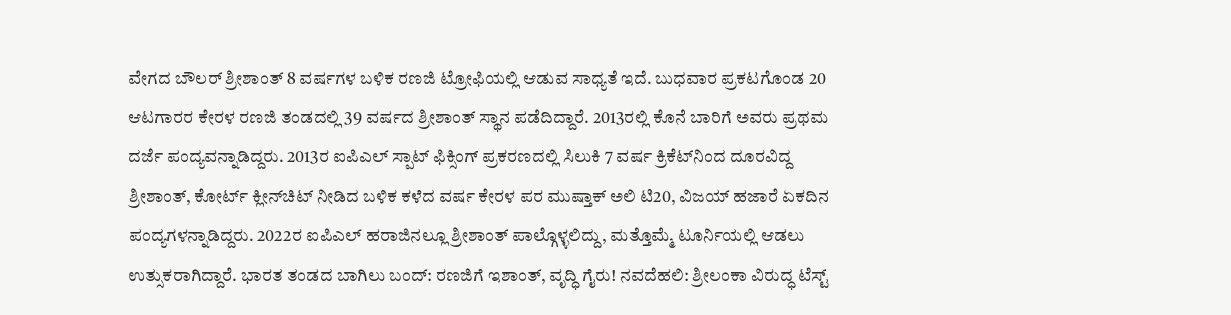ವೇಗದ ಬೌಲರ್‌ ಶ್ರೀಶಾಂತ್‌ 8 ವರ್ಷಗಳ ಬಳಿಕ ರಣಜಿ ಟ್ರೋಫಿಯಲ್ಲಿ ಆಡುವ ಸಾಧ್ಯತೆ ಇದೆ. ಬುಧವಾರ ಪ್ರಕಟಗೊಂಡ 20 ಆಟಗಾರರ ಕೇರಳ ರಣಜಿ ತಂಡದಲ್ಲಿ 39 ವರ್ಷದ ಶ್ರೀಶಾಂತ್‌ ಸ್ಥಾನ ಪಡೆದಿದ್ದಾರೆ. 2013ರಲ್ಲಿ ಕೊನೆ ಬಾರಿಗೆ ಅವರು ಪ್ರಥಮ ದರ್ಜೆ ಪಂದ್ಯವನ್ನಾಡಿದ್ದರು. 2013ರ ಐಪಿಎಲ್‌ ಸ್ಪಾಟ್‌ ಫಿಕ್ಸಿಂಗ್‌ ಪ್ರಕರಣದಲ್ಲಿ ಸಿಲುಕಿ 7 ವರ್ಷ ಕ್ರಿಕೆಟ್‌ನಿಂದ ದೂರವಿದ್ದ ಶ್ರೀಶಾಂತ್‌, ಕೋರ್ಟ್‌ ಕ್ಲೀನ್‌ಚಿಟ್‌ ನೀಡಿದ ಬಳಿಕ ಕಳೆದ ವರ್ಷ ಕೇರಳ ಪರ ಮುಷ್ತಾಕ್‌ ಅಲಿ ಟಿ20, ವಿಜಯ್‌ ಹಜಾರೆ ಏಕದಿನ ಪಂದ್ಯಗಳನ್ನಾಡಿದ್ದರು. 2022ರ ಐಪಿಎಲ್‌ ಹರಾಜಿನಲ್ಲೂ ಶ್ರೀಶಾಂತ್‌ ಪಾಲ್ಗೊಳ್ಳಲಿದ್ದು, ಮತ್ತೊಮ್ಮೆ ಟೂರ್ನಿಯಲ್ಲಿ ಆಡಲು ಉತ್ಸುಕರಾಗಿದ್ದಾರೆ. ಭಾರತ ತಂಡದ ಬಾಗಿಲು ಬಂದ್‌: ರಣಜಿಗೆ ಇಶಾಂತ್‌, ವೃದ್ಧಿ ಗೈರು! ನವದೆಹಲಿ: ಶ್ರೀಲಂಕಾ ವಿರುದ್ಧ ಟೆಸ್ಟ್‌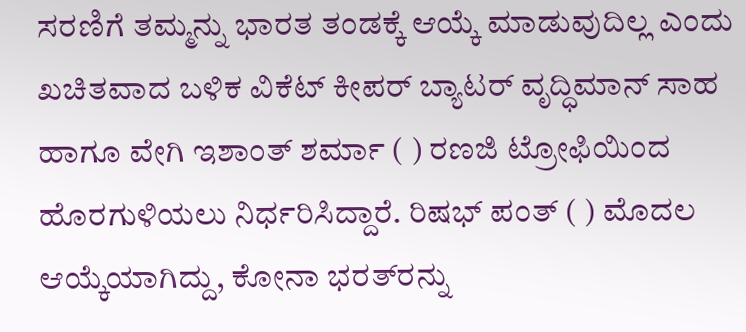ಸರಣಿಗೆ ತಮ್ಮನ್ನು ಭಾರತ ತಂಡಕ್ಕೆ ಆಯ್ಕೆ ಮಾಡುವುದಿಲ್ಲ ಎಂದು ಖಚಿತವಾದ ಬಳಿಕ ವಿಕೆಟ್‌ ಕೀಪರ್‌ ಬ್ಯಾಟರ್‌ ವೃದ್ಧಿಮಾನ್‌ ಸಾಹ ಹಾಗೂ ವೇಗಿ ಇಶಾಂತ್‌ ಶರ್ಮಾ ( ) ರಣಜಿ ಟ್ರೋಫಿಯಿಂದ ಹೊರಗುಳಿಯಲು ನಿರ್ಧರಿಸಿದ್ದಾರೆ. ರಿಷಭ್‌ ಪಂತ್‌ ( ) ಮೊದಲ ಆಯ್ಕೆಯಾಗಿದ್ದು, ಕೋನಾ ಭರತ್‌ರನ್ನು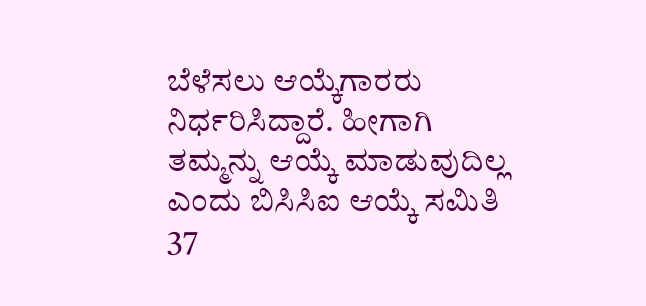ಬೆಳೆಸಲು ಆಯ್ಕೆಗಾರರು ನಿರ್ಧರಿಸಿದ್ದಾರೆ. ಹೀಗಾಗಿ ತಮ್ಮನ್ನು ಆಯ್ಕೆ ಮಾಡುವುದಿಲ್ಲ ಎಂದು ಬಿಸಿಸಿಐ ಆಯ್ಕೆ ಸಮಿತಿ 37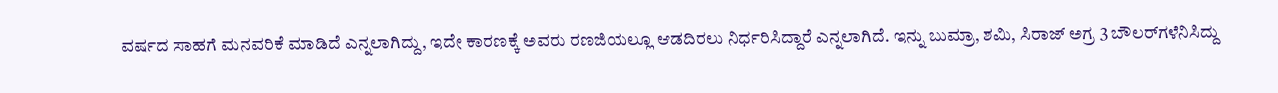ವರ್ಷದ ಸಾಹಗೆ ಮನವರಿಕೆ ಮಾಡಿದೆ ಎನ್ನಲಾಗಿದ್ದು, ಇದೇ ಕಾರಣಕ್ಕೆ ಅವರು ರಣಜಿಯಲ್ಲೂ ಆಡದಿರಲು ನಿರ್ಧರಿಸಿದ್ದಾರೆ ಎನ್ನಲಾಗಿದೆ. ಇನ್ನು ಬುಮ್ರಾ, ಶಮಿ, ಸಿರಾಜ್‌ ಅಗ್ರ 3 ಬೌಲರ್‌ಗಳೆನಿಸಿದ್ದು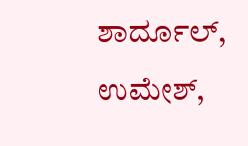ಶಾರ್ದೂಲ್‌, ಉಮೇಶ್‌,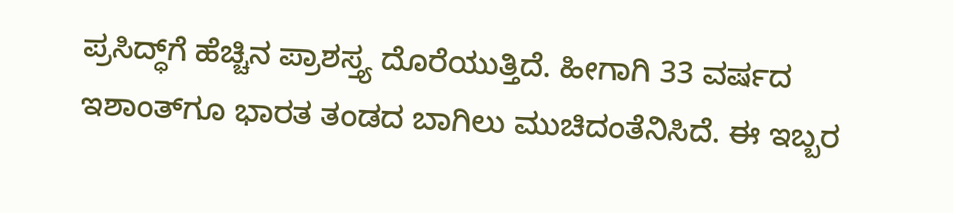ಪ್ರಸಿದ್ಧ್‌ಗೆ ಹೆಚ್ಚಿನ ಪ್ರಾಶಸ್ತ್ಯ ದೊರೆಯುತ್ತಿದೆ. ಹೀಗಾಗಿ 33 ವರ್ಷದ ಇಶಾಂತ್‌ಗೂ ಭಾರತ ತಂಡದ ಬಾಗಿಲು ಮುಚಿದಂತೆನಿಸಿದೆ. ಈ ಇಬ್ಬರ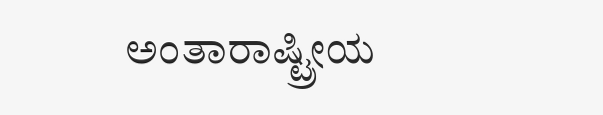ಅಂತಾರಾಷ್ಟ್ರೀಯ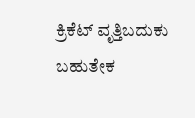ಕ್ರಿಕೆಟ್‌ ವೃತ್ತಿಬದುಕು ಬಹುತೇಕ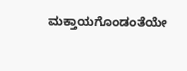ಮಕ್ತಾಯಗೊಂಡಂತೆಯೇ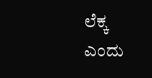ಲೆಕ್ಕ ಎಂದು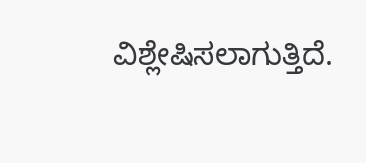ವಿಶ್ಲೇಷಿಸಲಾಗುತ್ತಿದೆ.